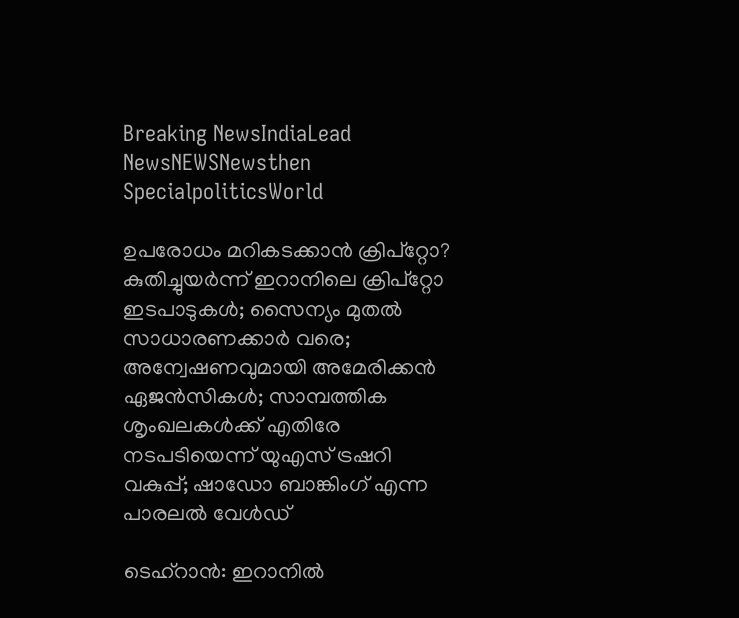Breaking NewsIndiaLead NewsNEWSNewsthen SpecialpoliticsWorld

ഉപരോധം മറികടക്കാന്‍ ക്രിപ്‌റ്റോ? കുതിച്ചുയര്‍ന്ന് ഇറാനിലെ ക്രിപ്‌റ്റോ ഇടപാടുകള്‍; സൈന്യം മുതല്‍ സാധാരണക്കാര്‍ വരെ; അന്വേഷണവുമായി അമേരിക്കന്‍ ഏജന്‍സികള്‍; സാമ്പത്തിക ശൃംഖലകള്‍ക്ക് എതിരേ നടപടിയെന്ന് യുഎസ് ട്രഷറി വകുപ്പ്; ഷാഡോ ബാങ്കിംഗ് എന്ന പാരലല്‍ വേള്‍ഡ്

ടെഹ്‌റാന്‍: ഇറാനില്‍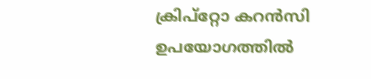ക്രിപ്‌റ്റോ കറന്‍സി ഉപയോഗത്തില്‍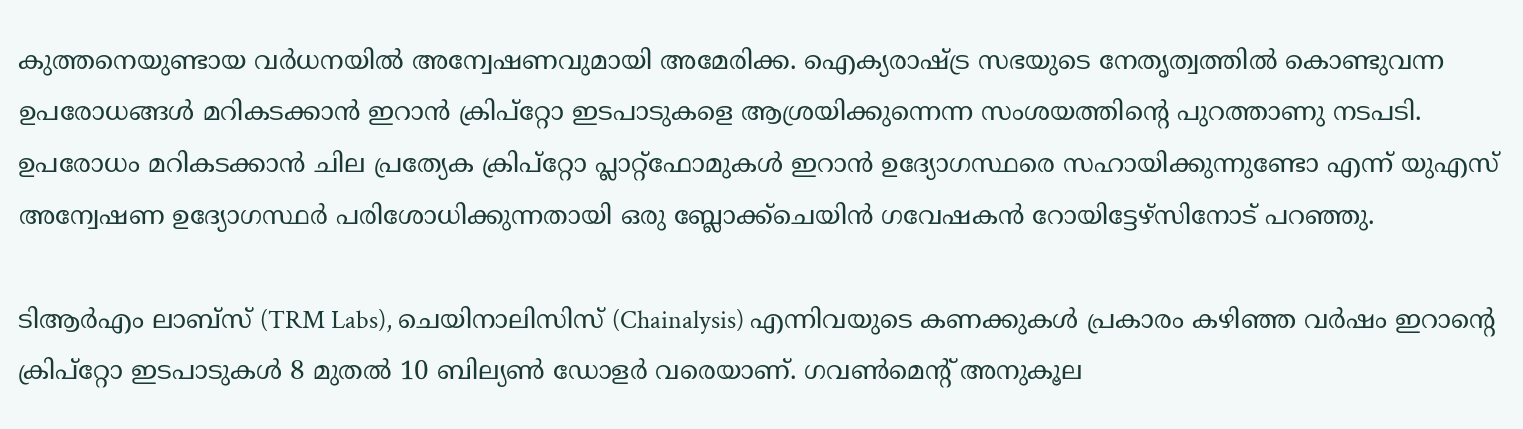കുത്തനെയുണ്ടായ വര്‍ധനയില്‍ അന്വേഷണവുമായി അമേരിക്ക. ഐക്യരാഷ്ട്ര സഭയുടെ നേതൃത്വത്തില്‍ കൊണ്ടുവന്ന ഉപരോധങ്ങള്‍ മറികടക്കാന്‍ ഇറാന്‍ ക്രിപ്‌റ്റോ ഇടപാടുകളെ ആശ്രയിക്കുന്നെന്ന സംശയത്തിന്റെ പുറത്താണു നടപടി. ഉപരോധം മറികടക്കാന്‍ ചില പ്രത്യേക ക്രിപ്‌റ്റോ പ്ലാറ്റ്ഫോമുകള്‍ ഇറാന്‍ ഉദ്യോഗസ്ഥരെ സഹായിക്കുന്നുണ്ടോ എന്ന് യുഎസ് അന്വേഷണ ഉദ്യോഗസ്ഥര്‍ പരിശോധിക്കുന്നതായി ഒരു ബ്ലോക്ക്‌ചെയിന്‍ ഗവേഷകന്‍ റോയിട്ടേഴ്‌സിനോട് പറഞ്ഞു.

ടിആര്‍എം ലാബ്‌സ് (TRM Labs), ചെയിനാലിസിസ് (Chainalysis) എന്നിവയുടെ കണക്കുകള്‍ പ്രകാരം കഴിഞ്ഞ വര്‍ഷം ഇറാന്റെ ക്രിപ്‌റ്റോ ഇടപാടുകള്‍ 8 മുതല്‍ 10 ബില്യണ്‍ ഡോളര്‍ വരെയാണ്. ഗവണ്‍മെന്റ് അനുകൂല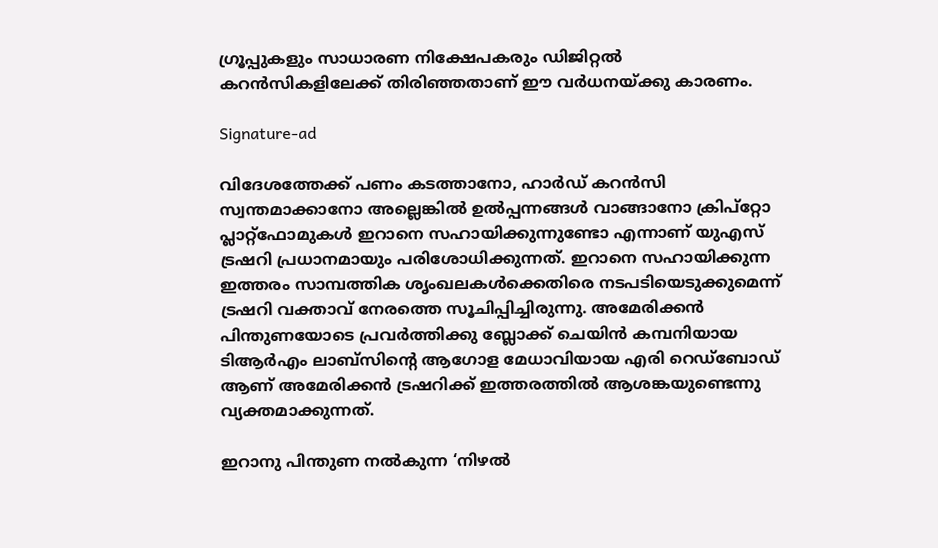ഗ്രൂപ്പുകളും സാധാരണ നിക്ഷേപകരും ഡിജിറ്റല്‍ കറന്‍സികളിലേക്ക് തിരിഞ്ഞതാണ് ഈ വര്‍ധനയ്ക്കു കാരണം.

Signature-ad

വിദേശത്തേക്ക് പണം കടത്താനോ, ഹാര്‍ഡ് കറന്‍സി സ്വന്തമാക്കാനോ അല്ലെങ്കില്‍ ഉല്‍പ്പന്നങ്ങള്‍ വാങ്ങാനോ ക്രിപ്‌റ്റോ പ്ലാറ്റ്ഫോമുകള്‍ ഇറാനെ സഹായിക്കുന്നുണ്ടോ എന്നാണ് യുഎസ് ട്രഷറി പ്രധാനമായും പരിശോധിക്കുന്നത്. ഇറാനെ സഹായിക്കുന്ന ഇത്തരം സാമ്പത്തിക ശൃംഖലകള്‍ക്കെതിരെ നടപടിയെടുക്കുമെന്ന് ട്രഷറി വക്താവ് നേരത്തെ സൂചിപ്പിച്ചിരുന്നു. അമേരിക്കന്‍ പിന്തുണയോടെ പ്രവര്‍ത്തിക്കു ബ്ലോക്ക് ചെയിന്‍ കമ്പനിയായ ടിആര്‍എം ലാബ്‌സിന്റെ ആഗോള മേധാവിയായ എരി റെഡ്‌ബോഡ് ആണ് അമേരിക്കന്‍ ട്രഷറിക്ക് ഇത്തരത്തില്‍ ആശങ്കയുണ്ടെന്നു വ്യക്തമാക്കുന്നത്.

ഇറാനു പിന്തുണ നല്‍കുന്ന ‘നിഴല്‍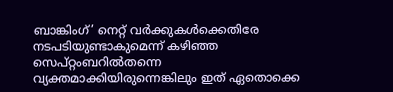ബാങ്കിംഗ്’ നെറ്റ് വര്‍ക്കുകള്‍ക്കെതിരേ നടപടിയുണ്ടാകുമെന്ന് കഴിഞ്ഞ സെപ്റ്റംബറില്‍തന്നെ വ്യക്തമാക്കിയിരുന്നെങ്കിലും ഇത് ഏതൊക്കെ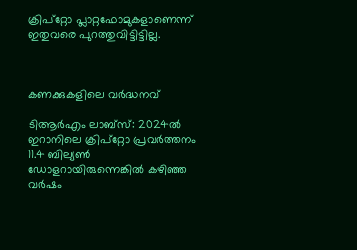ക്രിപ്‌റ്റോ പ്ലാറ്റഫോമുകളാണെന്ന് ഇതുവരെ പുറത്തുവിട്ടിട്ടില്ല.



കണക്കുകളിലെ വര്‍ദ്ധനവ്

ടിആര്‍എം ലാബ്‌സ്: 2024ല്‍ ഇറാനിലെ ക്രിപ്‌റ്റോ പ്രവര്‍ത്തനം 11.4 ബില്യണ്‍ ഡോളറായിരുന്നെങ്കില്‍ കഴിഞ്ഞ വര്‍ഷം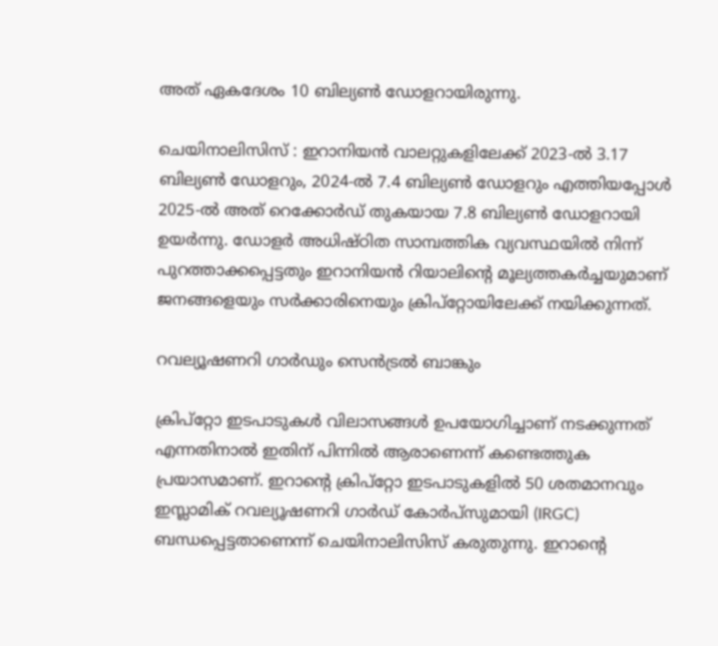അത് ഏകദേശം 10 ബില്യണ്‍ ഡോളറായിരുന്നു.

ചെയിനാലിസിസ് : ഇറാനിയന്‍ വാലറ്റുകളിലേക്ക് 2023-ല്‍ 3.17 ബില്യണ്‍ ഡോളറും, 2024-ല്‍ 7.4 ബില്യണ്‍ ഡോളറും എത്തിയപ്പോള്‍ 2025-ല്‍ അത് റെക്കോര്‍ഡ് തുകയായ 7.8 ബില്യണ്‍ ഡോളറായി ഉയര്‍ന്നു. ഡോളര്‍ അധിഷ്ഠിത സാമ്പത്തിക വ്യവസ്ഥയില്‍ നിന്ന് പുറത്താക്കപ്പെട്ടതും ഇറാനിയന്‍ റിയാലിന്റെ മൂല്യത്തകര്‍ച്ചയുമാണ് ജനങ്ങളെയും സര്‍ക്കാരിനെയും ക്രിപ്‌റ്റോയിലേക്ക് നയിക്കുന്നത്.

റവല്യൂഷണറി ഗാര്‍ഡും സെന്‍ട്രല്‍ ബാങ്കും

ക്രിപ്‌റ്റോ ഇടപാടുകള്‍ വിലാസങ്ങള്‍ ഉപയോഗിച്ചാണ് നടക്കുന്നത് എന്നതിനാല്‍ ഇതിന് പിന്നില്‍ ആരാണെന്ന് കണ്ടെത്തുക പ്രയാസമാണ്. ഇറാന്റെ ക്രിപ്‌റ്റോ ഇടപാടുകളില്‍ 50 ശതമാനവും ഇസ്ലാമിക് റവല്യൂഷണറി ഗാര്‍ഡ് കോര്‍പ്‌സുമായി (IRGC) ബന്ധപ്പെട്ടതാണെന്ന് ചെയിനാലിസിസ് കരുതുന്നു. ഇറാന്റെ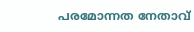പരമോന്നത നേതാവ്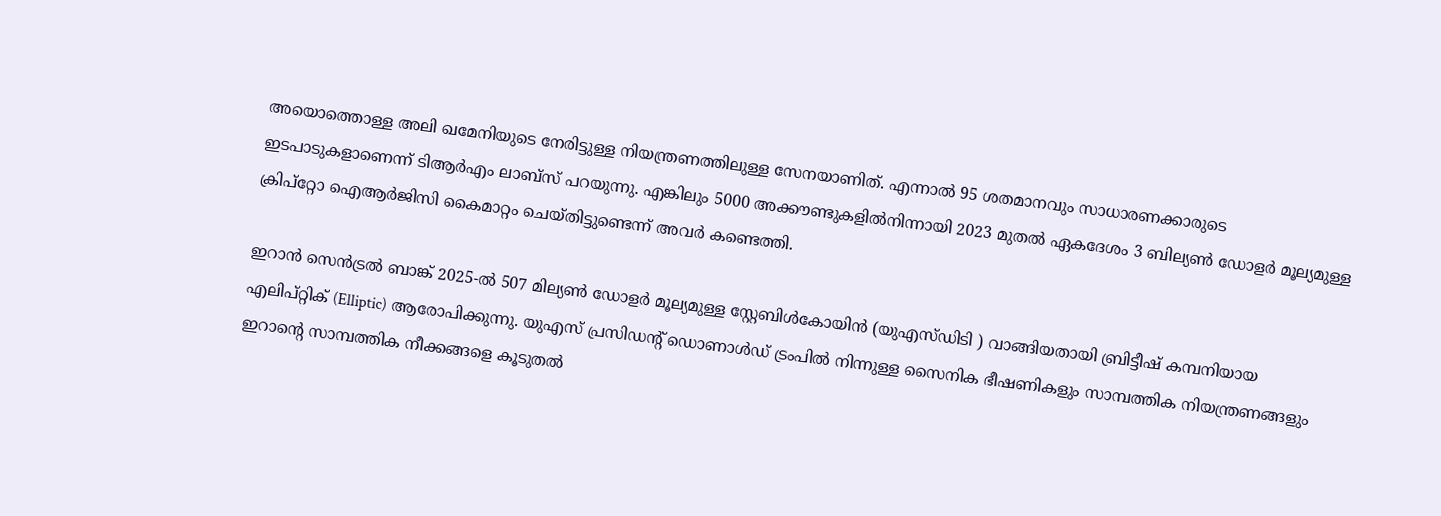അയൊത്തൊള്ള അലി ഖമേനിയുടെ നേരിട്ടുള്ള നിയന്ത്രണത്തിലുള്ള സേനയാണിത്. എന്നാല്‍ 95 ശതമാനവും സാധാരണക്കാരുടെ ഇടപാടുകളാണെന്ന് ടിആര്‍എം ലാബ്‌സ് പറയുന്നു. എങ്കിലും 5000 അക്കൗണ്ടുകളില്‍നിന്നായി 2023 മുതല്‍ ഏകദേശം 3 ബില്യണ്‍ ഡോളര്‍ മൂല്യമുള്ള ക്രിപ്‌റ്റോ ഐആര്‍ജിസി കൈമാറ്റം ചെയ്തിട്ടുണ്ടെന്ന് അവര്‍ കണ്ടെത്തി.

ഇറാന്‍ സെന്‍ട്രല്‍ ബാങ്ക് 2025-ല്‍ 507 മില്യണ്‍ ഡോളര്‍ മൂല്യമുള്ള സ്റ്റേബിള്‍കോയിന്‍ (യുഎസ്ഡിടി ) വാങ്ങിയതായി ബ്രിട്ടീഷ് കമ്പനിയായ എലിപ്റ്റിക് (Elliptic) ആരോപിക്കുന്നു. യുഎസ് പ്രസിഡന്റ് ഡൊണാള്‍ഡ് ട്രംപില്‍ നിന്നുള്ള സൈനിക ഭീഷണികളും സാമ്പത്തിക നിയന്ത്രണങ്ങളും ഇറാന്റെ സാമ്പത്തിക നീക്കങ്ങളെ കൂടുതല്‍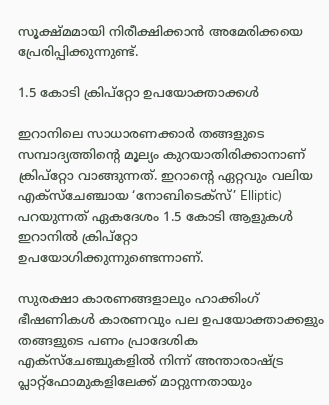സൂക്ഷ്മമായി നിരീക്ഷിക്കാന്‍ അമേരിക്കയെ പ്രേരിപ്പിക്കുന്നുണ്ട്.

1.5 കോടി ക്രിപ്‌റ്റോ ഉപയോക്താക്കള്‍

ഇറാനിലെ സാധാരണക്കാര്‍ തങ്ങളുടെ സമ്പാദ്യത്തിന്റെ മൂല്യം കുറയാതിരിക്കാനാണ് ക്രിപ്‌റ്റോ വാങ്ങുന്നത്. ഇറാന്റെ ഏറ്റവും വലിയ എക്‌സ്‌ചേഞ്ചായ ‘നോബിടെക്‌സ്’ Elliptic) പറയുന്നത് ഏകദേശം 1.5 കോടി ആളുകള്‍ ഇറാനില്‍ ക്രിപ്‌റ്റോ ഉപയോഗിക്കുന്നുണ്ടെന്നാണ്.

സുരക്ഷാ കാരണങ്ങളാലും ഹാക്കിംഗ് ഭീഷണികള്‍ കാരണവും പല ഉപയോക്താക്കളും തങ്ങളുടെ പണം പ്രാദേശിക എക്‌സ്‌ചേഞ്ചുകളില്‍ നിന്ന് അന്താരാഷ്ട്ര പ്ലാറ്റ്ഫോമുകളിലേക്ക് മാറ്റുന്നതായും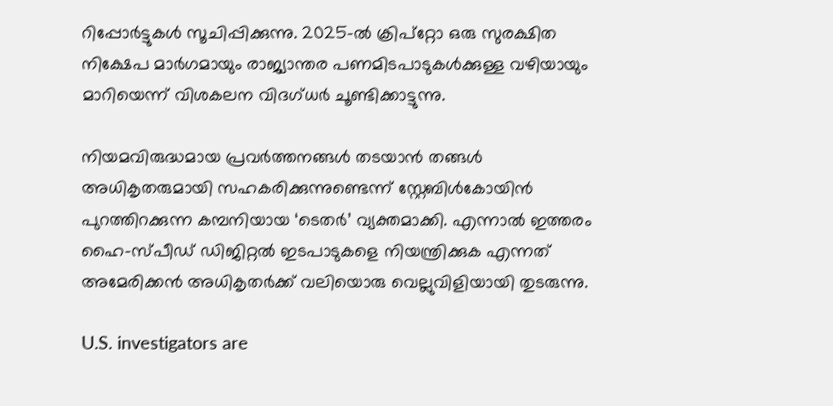റിപ്പോര്‍ട്ടുകള്‍ സൂചിപ്പിക്കുന്നു. 2025-ല്‍ ക്രിപ്‌റ്റോ ഒരു സുരക്ഷിത നിക്ഷേപ മാര്‍ഗമായും രാജ്യാന്തര പണമിടപാടുകള്‍ക്കുള്ള വഴിയായും മാറിയെന്ന് വിശകലന വിദഗ്ധര്‍ ചൂണ്ടിക്കാട്ടുന്നു.

നിയമവിരുദ്ധമായ പ്രവര്‍ത്തനങ്ങള്‍ തടയാന്‍ തങ്ങള്‍ അധികൃതരുമായി സഹകരിക്കുന്നുണ്ടെന്ന് സ്റ്റേബിള്‍കോയിന്‍ പുറത്തിറക്കുന്ന കമ്പനിയായ ‘ടെതര്‍’ വ്യക്തമാക്കി. എന്നാല്‍ ഇത്തരം ഹൈ-സ്പീഡ് ഡിജിറ്റല്‍ ഇടപാടുകളെ നിയന്ത്രിക്കുക എന്നത് അമേരിക്കന്‍ അധികൃതര്‍ക്ക് വലിയൊരു വെല്ലുവിളിയായി തുടരുന്നു.

U.S. investigators are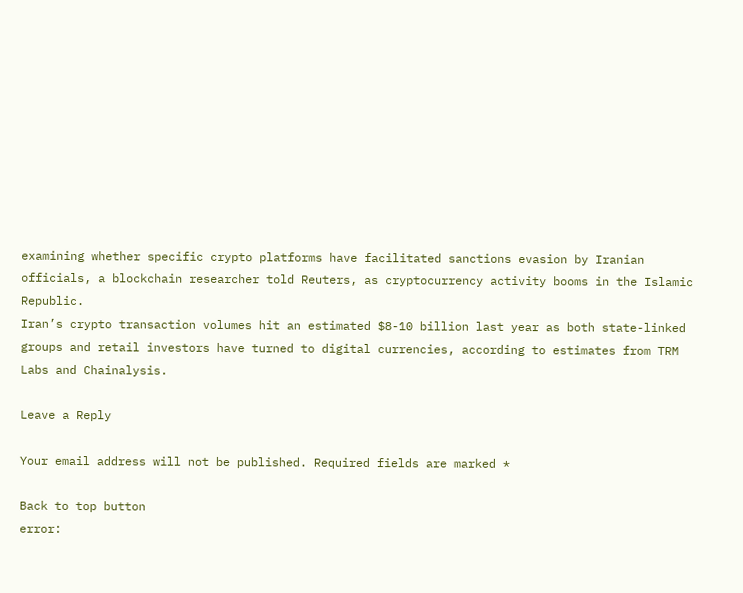examining whether specific crypto platforms have facilitated sanctions evasion by Iranian officials, a blockchain researcher told Reuters, as cryptocurrency activity booms in the Islamic Republic.
Iran’s crypto transaction volumes hit an estimated $8-10 billion last year as both state-linked groups and retail investors have turned to digital currencies, according to estimates from TRM Labs and Chainalysis.

Leave a Reply

Your email address will not be published. Required fields are marked *

Back to top button
error: